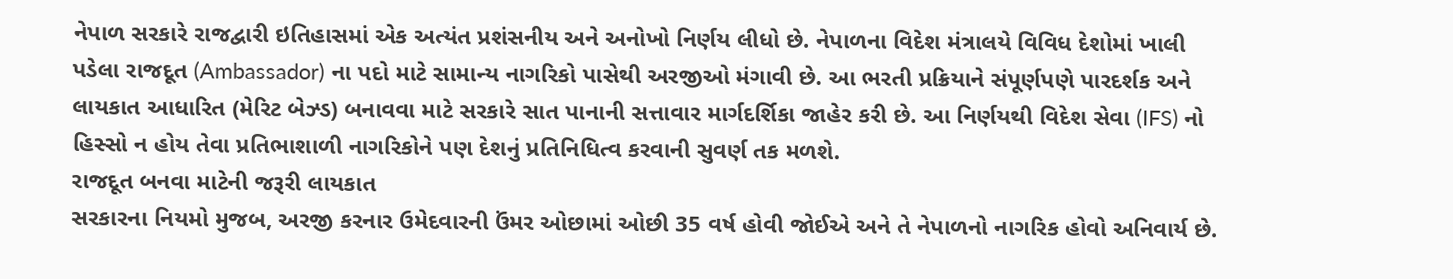નેપાળ સરકારે રાજદ્વારી ઇતિહાસમાં એક અત્યંત પ્રશંસનીય અને અનોખો નિર્ણય લીધો છે. નેપાળના વિદેશ મંત્રાલયે વિવિધ દેશોમાં ખાલી પડેલા રાજદૂત (Ambassador) ના પદો માટે સામાન્ય નાગરિકો પાસેથી અરજીઓ મંગાવી છે. આ ભરતી પ્રક્રિયાને સંપૂર્ણપણે પારદર્શક અને લાયકાત આધારિત (મેરિટ બેઝ્ડ) બનાવવા માટે સરકારે સાત પાનાની સત્તાવાર માર્ગદર્શિકા જાહેર કરી છે. આ નિર્ણયથી વિદેશ સેવા (IFS) નો હિસ્સો ન હોય તેવા પ્રતિભાશાળી નાગરિકોને પણ દેશનું પ્રતિનિધિત્વ કરવાની સુવર્ણ તક મળશે.
રાજદૂત બનવા માટેની જરૂરી લાયકાત
સરકારના નિયમો મુજબ, અરજી કરનાર ઉમેદવારની ઉંમર ઓછામાં ઓછી 35 વર્ષ હોવી જોઈએ અને તે નેપાળનો નાગરિક હોવો અનિવાર્ય છે.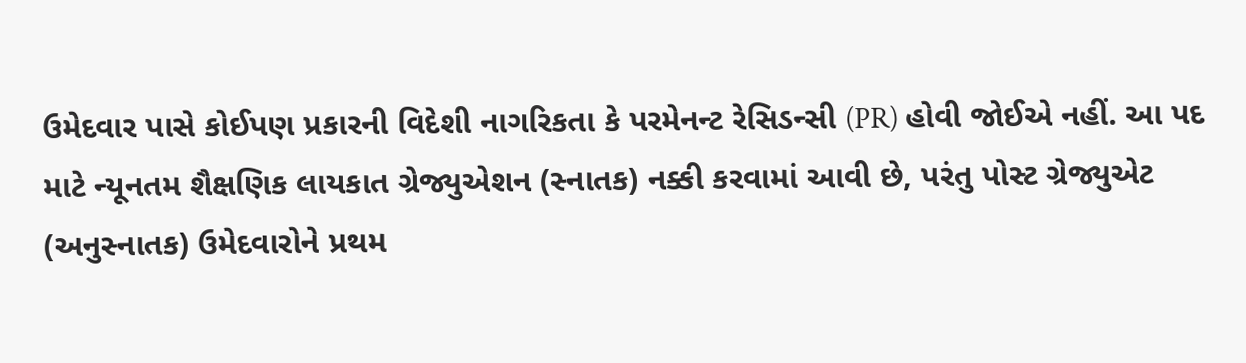ઉમેદવાર પાસે કોઈપણ પ્રકારની વિદેશી નાગરિકતા કે પરમેનન્ટ રેસિડન્સી (PR) હોવી જોઈએ નહીં. આ પદ માટે ન્યૂનતમ શૈક્ષણિક લાયકાત ગ્રેજ્યુએશન (સ્નાતક) નક્કી કરવામાં આવી છે, પરંતુ પોસ્ટ ગ્રેજ્યુએટ (અનુસ્નાતક) ઉમેદવારોને પ્રથમ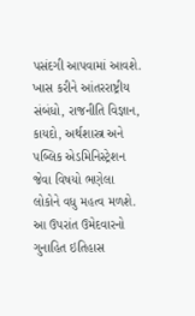પસંદગી આપવામાં આવશે.
ખાસ કરીને આંતરરાષ્ટ્રીય સંબંધો, રાજનીતિ વિજ્ઞાન, કાયદો, અર્થશાસ્ત્ર અને પબ્લિક એડમિનિસ્ટ્રેશન જેવા વિષયો ભણેલા લોકોને વધુ મહત્વ મળશે. આ ઉપરાંત ઉમેદવારનો ગુનાહિત ઇતિહાસ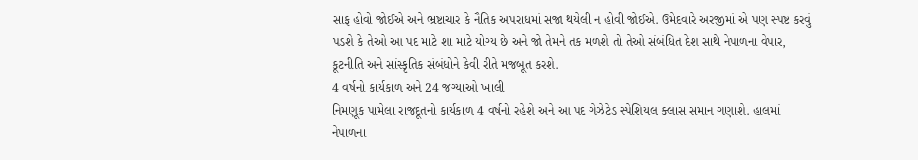સાફ હોવો જોઈએ અને ભ્રષ્ટાચાર કે નૈતિક અપરાધમાં સજા થયેલી ન હોવી જોઈએ. ઉમેદવારે અરજીમાં એ પણ સ્પષ્ટ કરવું પડશે કે તેઓ આ પદ માટે શા માટે યોગ્ય છે અને જો તેમને તક મળશે તો તેઓ સંબંધિત દેશ સાથે નેપાળના વેપાર, કૂટનીતિ અને સાંસ્કૃતિક સંબંધોને કેવી રીતે મજબૂત કરશે.
4 વર્ષનો કાર્યકાળ અને 24 જગ્યાઓ ખાલી
નિમણૂક પામેલા રાજદૂતનો કાર્યકાળ 4 વર્ષનો રહેશે અને આ પદ ગેઝેટેડ સ્પેશિયલ ક્લાસ સમાન ગણાશે. હાલમાં નેપાળના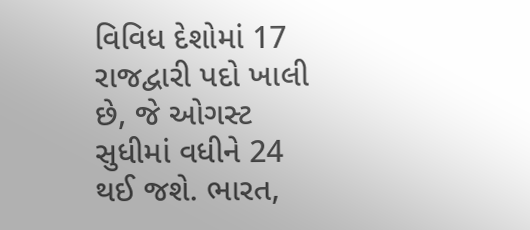વિવિધ દેશોમાં 17 રાજદ્વારી પદો ખાલી છે, જે ઓગસ્ટ સુધીમાં વધીને 24 થઈ જશે. ભારત,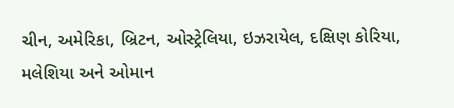ચીન, અમેરિકા, બ્રિટન, ઓસ્ટ્રેલિયા, ઇઝરાયેલ, દક્ષિણ કોરિયા, મલેશિયા અને ઓમાન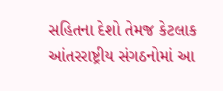સહિતના દેશો તેમજ કેટલાક આંતરરાષ્ટ્રીય સંગઠનોમાં આ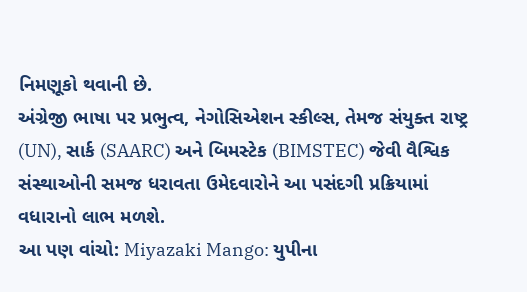નિમણૂકો થવાની છે.
અંગ્રેજી ભાષા પર પ્રભુત્વ, નેગોસિએશન સ્કીલ્સ, તેમજ સંયુક્ત રાષ્ટ્ર (UN), સાર્ક (SAARC) અને બિમસ્ટેક (BIMSTEC) જેવી વૈશ્વિક સંસ્થાઓની સમજ ધરાવતા ઉમેદવારોને આ પસંદગી પ્રક્રિયામાં વધારાનો લાભ મળશે.
આ પણ વાંચો: Miyazaki Mango: યુપીના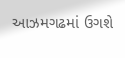આઝમગઢમાં ઉગશે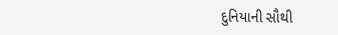દુનિયાની સૌથી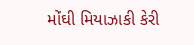મોંઘી મિયાઝાકી કેરી